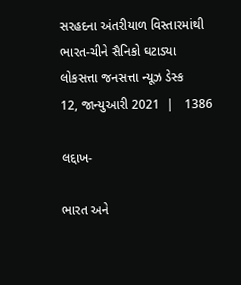સરહદના અંતરીયાળ વિસ્તારમાંથી ભારત-ચીને સૈનિકો ઘટાડ્યા
લોકસત્તા જનસત્તા ન્યૂઝ ડેસ્ક
12, જાન્યુઆરી 2021  |   1386

લદ્દાખ-

ભારત અને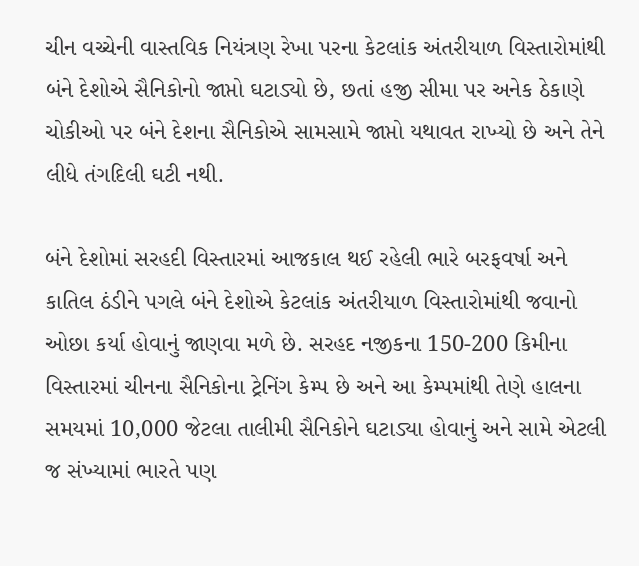ચીન વચ્ચેની વાસ્તવિક નિયંત્રણ રેખા પરના કેટલાંક અંતરીયાળ વિસ્તારોમાંથી બંને દેશોએ સૈનિકોનો જાપ્તો ઘટાડ્યો છે, છતાં હજી સીમા પર અનેક ઠેકાણે ચોકીઓ પર બંને દેશના સૈનિકોએ સામસામે જાપ્તો યથાવત રાખ્યો છે અને તેને લીધે તંગદિલી ઘટી નથી.

બંને દેશોમાં સરહદી વિસ્તારમાં આજકાલ થઈ રહેલી ભારે બરફવર્ષા અને કાતિલ ઠંડીને પગલે બંને દેશોએ કેટલાંક અંતરીયાળ વિસ્તારોમાંથી જવાનો ઓછા કર્યા હોવાનું જાણવા મળે છે. સરહદ નજીકના 150-200 કિમીના વિસ્તારમાં ચીનના સૈનિકોના ટ્રેનિંગ કેમ્પ છે અને આ કેમ્પમાંથી તેણે હાલના સમયમાં 10,000 જેટલા તાલીમી સૈનિકોને ઘટાડ્યા હોવાનું અને સામે એટલી જ સંખ્યામાં ભારતે પણ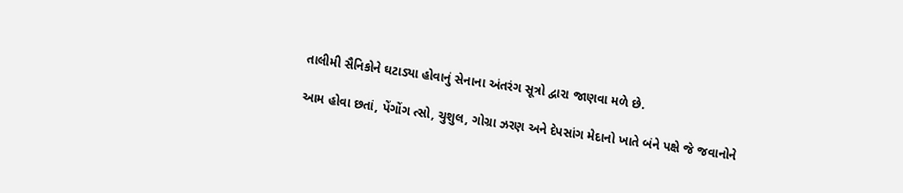તાલીમી સૈનિકોને ઘટાડ્યા હોવાનું સેનાના અંતરંગ સૂત્રો દ્વારા જાણવા મળે છે.

આમ હોવા છતાં, પેંગોંગ ત્સો, ચુશુલ, ગોગ્રા ઝરણ અને દેપસાંગ મેદાનો ખાતે બંને પક્ષે જે જવાનોને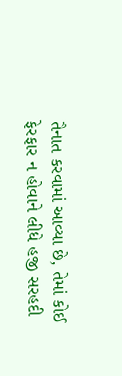તૈનાત કરવામાં આવ્યા છે, તેમાં કોઈ ફેરફાર ન હોવાને લીધે હજી સરહદી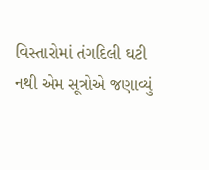વિસ્તારોમાં તંગદિલી ઘટી નથી એમ સૂત્રોએ જણાવ્યું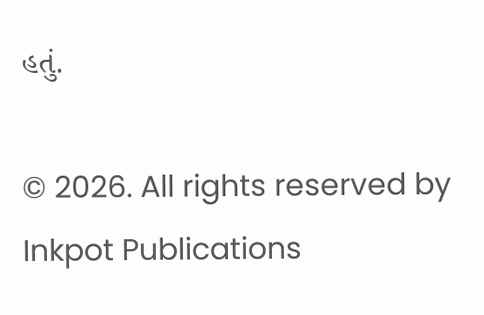હતું.

© 2026. All rights reserved by Inkpot Publications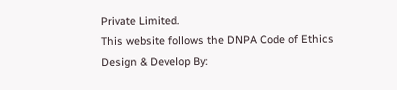Private Limited.
This website follows the DNPA Code of Ethics
Design & Develop By: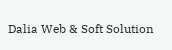Dalia Web & Soft Solution